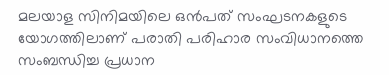മലയാള സിനിമയിലെ ഒൻപത് സംഘടനകളുടെ യോഗത്തിലാണ് പരാതി പരിഹാര സംവിധാനത്തെ സംബന്ധിച്ച പ്രധാന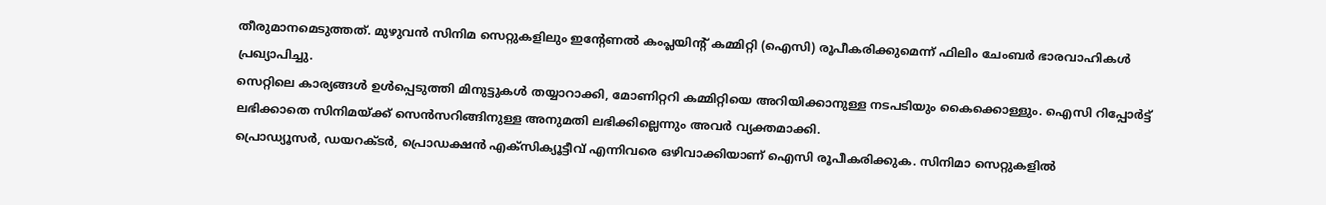തീരുമാനമെടുത്തത്. മുഴുവൻ സിനിമ സെറ്റുകളിലും ഇന്റേണൽ കംപ്ലയിന്റ് കമ്മിറ്റി (ഐസി) രൂപീകരിക്കുമെന്ന് ഫിലിം ചേംബർ ഭാരവാഹികൾ പ്രഖ്യാപിച്ചു.
സെറ്റിലെ കാര്യങ്ങൾ ഉൾപ്പെടുത്തി മിനുട്ടുകൾ തയ്യാറാക്കി, മോണിറ്ററി കമ്മിറ്റിയെ അറിയിക്കാനുള്ള നടപടിയും കൈക്കൊള്ളും. ഐസി റിപ്പോർട്ട് ലഭിക്കാതെ സിനിമയ്ക്ക് സെൻസറിങ്ങിനുള്ള അനുമതി ലഭിക്കില്ലെന്നും അവർ വ്യക്തമാക്കി.
പ്രൊഡ്യൂസർ, ഡയറക്ടർ, പ്രൊഡക്ഷൻ എക്സിക്യൂട്ടീവ് എന്നിവരെ ഒഴിവാക്കിയാണ് ഐസി രൂപീകരിക്കുക. സിനിമാ സെറ്റുകളിൽ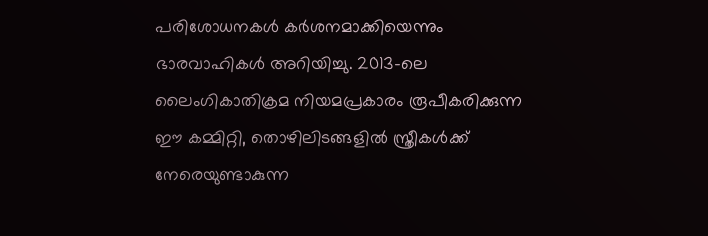പരിശോധനകൾ കർശനമാക്കിയെന്നും ഭാരവാഹികൾ അറിയിച്ചു. 2013-ലെ ലൈംഗികാതിക്രമ നിയമപ്രകാരം രൂപീകരിക്കുന്ന ഈ കമ്മിറ്റി, തൊഴിലിടങ്ങളിൽ സ്ത്രീകൾക്ക് നേരെയുണ്ടാകുന്ന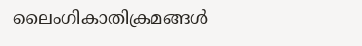ലൈംഗികാതിക്രമങ്ങൾ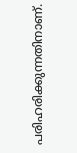പരിഹരിക്കുന്നതിനാണ്.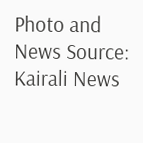Photo and News Source: Kairali News